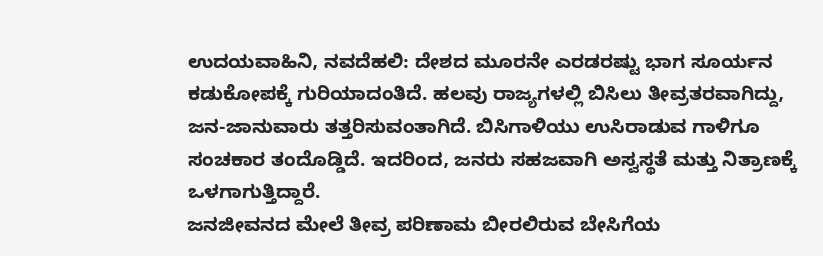ಉದಯವಾಹಿನಿ, ನವದೆಹಲಿ: ದೇಶದ ಮೂರನೇ ಎರಡರಷ್ಟು ಭಾಗ ಸೂರ್ಯನ ಕಡುಕೋಪಕ್ಕೆ ಗುರಿಯಾದಂತಿದೆ. ಹಲವು ರಾಜ್ಯಗಳಲ್ಲಿ ಬಿಸಿಲು ತೀವ್ರತರವಾಗಿದ್ದು, ಜನ-ಜಾನುವಾರು ತತ್ತರಿಸುವಂತಾಗಿದೆ. ಬಿಸಿಗಾಳಿಯು ಉಸಿರಾಡುವ ಗಾಳಿಗೂ ಸಂಚಕಾರ ತಂದೊಡ್ಡಿದೆ. ಇದರಿಂದ, ಜನರು ಸಹಜವಾಗಿ ಅಸ್ವಸ್ಥತೆ ಮತ್ತು ನಿತ್ರಾಣಕ್ಕೆ ಒಳಗಾಗುತ್ತಿದ್ದಾರೆ.
ಜನಜೀವನದ ಮೇಲೆ ತೀವ್ರ ಪರಿಣಾಮ ಬೀರಲಿರುವ ಬೇಸಿಗೆಯ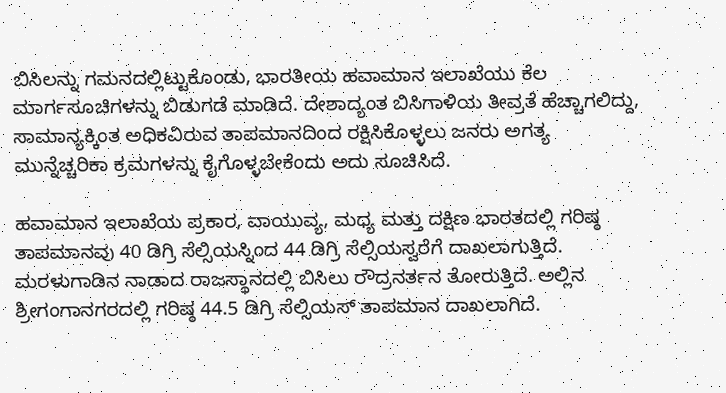ಬಿಸಿಲನ್ನು ಗಮನದಲ್ಲಿಟ್ಟುಕೊಂಡು, ಭಾರತೀಯ ಹವಾಮಾನ ಇಲಾಖೆಯು ಕೆಲ ಮಾರ್ಗಸೂಚಿಗಳನ್ನು ಬಿಡುಗಡೆ ಮಾಡಿದೆ. ದೇಶಾದ್ಯಂತ ಬಿಸಿಗಾಳಿಯ ತೀವ್ರತೆ ಹೆಚ್ಚಾಗಲಿದ್ದು, ಸಾಮಾನ್ಯಕ್ಕಿಂತ ಅಧಿಕವಿರುವ ತಾಪಮಾನದಿಂದ ರಕ್ಷಿಸಿಕೊಳ್ಳಲು ಜನರು ಅಗತ್ಯ ಮುನ್ನೆಚ್ಚರಿಕಾ ಕ್ರಮಗಳನ್ನು ಕೈಗೊಳ್ಳಬೇಕೆಂದು ಅದು ಸೂಚಿಸಿದೆ.

ಹವಾಮಾನ ಇಲಾಖೆಯ ಪ್ರಕಾರ, ವಾಯುವ್ಯ, ಮಧ್ಯ ಮತ್ತು ದಕ್ಷಿಣ ಭಾರತದಲ್ಲಿ ಗರಿಷ್ಠ ತಾಪಮಾನವು 40 ಡಿಗ್ರಿ ಸೆಲ್ಸಿಯಸ್ನಿಂದ 44 ಡಿಗ್ರಿ ಸೆಲ್ಸಿಯಸ್ವರೆಗೆ ದಾಖಲಾಗುತ್ತಿದೆ. ಮರಳುಗಾಡಿನ ನಾಡಾದ ರಾಜಸ್ಥಾನದಲ್ಲಿ ಬಿಸಿಲು ರೌದ್ರನರ್ತನ ತೋರುತ್ತಿದೆ. ಅಲ್ಲಿನ ಶ್ರೀಗಂಗಾನಗರದಲ್ಲಿ ಗರಿಷ್ಠ 44.5 ಡಿಗ್ರಿ ಸೆಲ್ಸಿಯಸ್ ತಾಪಮಾನ ದಾಖಲಾಗಿದೆ.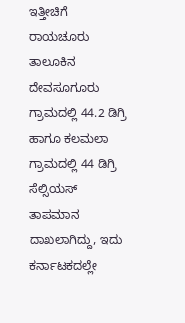ಇತ್ತೀಚಿಗೆ ರಾಯಚೂರು ತಾಲೂಕಿನ ದೇವಸೂಗೂರು ಗ್ರಾಮದಲ್ಲಿ 44.2 ಡಿಗ್ರಿ ಹಾಗೂ ಕಲಮಲಾ ಗ್ರಾಮದಲ್ಲಿ 44 ಡಿಗ್ರಿ ಸೆಲ್ಸಿಯಸ್ ತಾಪಮಾನ ದಾಖಲಾಗಿದ್ದು, ಇದು ಕರ್ನಾಟಕದಲ್ಲೇ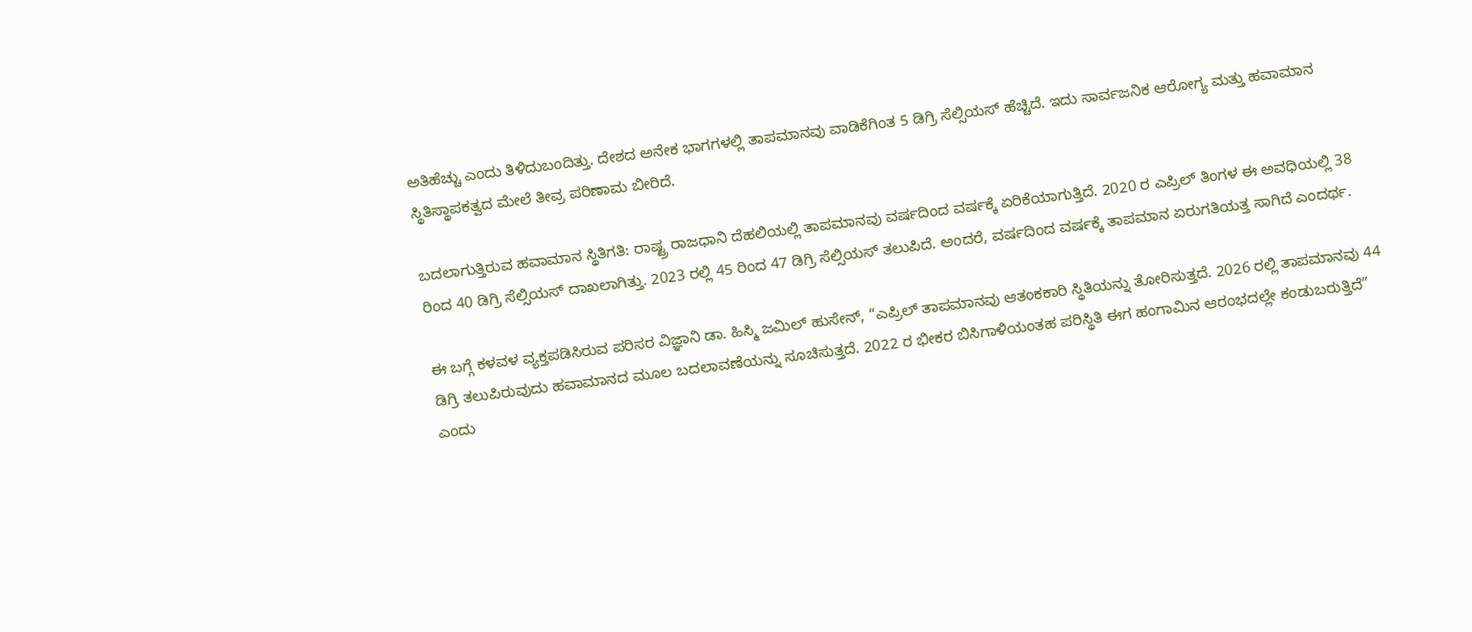ಅತಿಹೆಚ್ಚು ಎಂದು ತಿಳಿದುಬಂದಿತ್ತು. ದೇಶದ ಅನೇಕ ಭಾಗಗಳಲ್ಲಿ ತಾಪಮಾನವು ವಾಡಿಕೆಗಿಂತ 5 ಡಿಗ್ರಿ ಸೆಲ್ಸಿಯಸ್ ಹೆಚ್ಚಿದೆ. ಇದು ಸಾರ್ವಜನಿಕ ಆರೋಗ್ಯ ಮತ್ತು ಹವಾಮಾನ ಸ್ಥಿತಿಸ್ಥಾಪಕತ್ವದ ಮೇಲೆ ತೀವ್ರ ಪರಿಣಾಮ ಬೀರಿದೆ.

ಬದಲಾಗುತ್ತಿರುವ ಹವಾಮಾನ ಸ್ಥಿತಿಗತಿ: ರಾಷ್ಟ್ರ ರಾಜಧಾನಿ ದೆಹಲಿಯಲ್ಲಿ ತಾಪಮಾನವು ವರ್ಷದಿಂದ ವರ್ಷಕ್ಕೆ ಏರಿಕೆಯಾಗುತ್ತಿದೆ. 2020 ರ ಎಪ್ರಿಲ್ ತಿಂಗಳ ಈ ಅವಧಿಯಲ್ಲಿ 38 ರಿಂದ 40 ಡಿಗ್ರಿ ಸೆಲ್ಸಿಯಸ್ ದಾಖಲಾಗಿತ್ತು. 2023 ರಲ್ಲಿ 45 ರಿಂದ 47 ಡಿಗ್ರಿ ಸೆಲ್ಸಿಯಸ್ ತಲುಪಿದೆ. ಅಂದರೆ, ವರ್ಷದಿಂದ ವರ್ಷಕ್ಕೆ ತಾಪಮಾನ ಏರುಗತಿಯತ್ತ ಸಾಗಿದೆ ಎಂದರ್ಥ.

ಈ ಬಗ್ಗೆ ಕಳವಳ ವ್ಯಕ್ತಪಡಿಸಿರುವ ಪರಿಸರ ವಿಜ್ಞಾನಿ ಡಾ. ಹಿಸ್ಮಿ ಜಮಿಲ್ ಹುಸೇನ್, “ಎಪ್ರಿಲ್ ತಾಪಮಾನವು ಆತಂಕಕಾರಿ ಸ್ಥಿತಿಯನ್ನು ತೋರಿಸುತ್ತದೆ. 2026 ರಲ್ಲಿ ತಾಪಮಾನವು 44 ಡಿಗ್ರಿ ತಲುಪಿರುವುದು ಹವಾಮಾನದ ಮೂಲ ಬದಲಾವಣೆಯನ್ನು ಸೂಚಿಸುತ್ತದೆ. 2022 ರ ಭೀಕರ ಬಿಸಿಗಾಳಿಯಂತಹ ಪರಿಸ್ಥಿತಿ ಈಗ ಹಂಗಾಮಿನ ಆರಂಭದಲ್ಲೇ ಕಂಡುಬರುತ್ತಿದೆ” ಎಂದು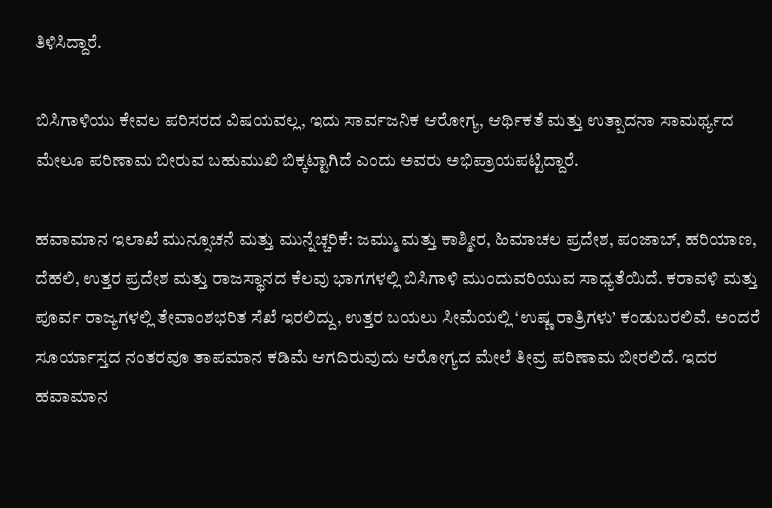ತಿಳಿಸಿದ್ದಾರೆ.

ಬಿಸಿಗಾಳಿಯು ಕೇವಲ ಪರಿಸರದ ವಿಷಯವಲ್ಲ, ಇದು ಸಾರ್ವಜನಿಕ ಆರೋಗ್ಯ, ಆರ್ಥಿಕತೆ ಮತ್ತು ಉತ್ಪಾದನಾ ಸಾಮರ್ಥ್ಯದ ಮೇಲೂ ಪರಿಣಾಮ ಬೀರುವ ಬಹುಮುಖಿ ಬಿಕ್ಕಟ್ಟಾಗಿದೆ ಎಂದು ಅವರು ಅಭಿಪ್ರಾಯಪಟ್ಟಿದ್ದಾರೆ.

ಹವಾಮಾನ ಇಲಾಖೆ ಮುನ್ಸೂಚನೆ ಮತ್ತು ಮುನ್ನೆಚ್ಚರಿಕೆ: ಜಮ್ಮು ಮತ್ತು ಕಾಶ್ಮೀರ, ಹಿಮಾಚಲ ಪ್ರದೇಶ, ಪಂಜಾಬ್, ಹರಿಯಾಣ, ದೆಹಲಿ, ಉತ್ತರ ಪ್ರದೇಶ ಮತ್ತು ರಾಜಸ್ಥಾನದ ಕೆಲವು ಭಾಗಗಳಲ್ಲಿ ಬಿಸಿಗಾಳಿ ಮುಂದುವರಿಯುವ ಸಾಧ್ಯತೆಯಿದೆ. ಕರಾವಳಿ ಮತ್ತು ಪೂರ್ವ ರಾಜ್ಯಗಳಲ್ಲಿ ತೇವಾಂಶಭರಿತ ಸೆಖೆ ಇರಲಿದ್ದು, ಉತ್ತರ ಬಯಲು ಸೀಮೆಯಲ್ಲಿ ‘ಉಷ್ಣ ರಾತ್ರಿಗಳು’ ಕಂಡುಬರಲಿವೆ. ಅಂದರೆ ಸೂರ್ಯಾಸ್ತದ ನಂತರವೂ ತಾಪಮಾನ ಕಡಿಮೆ ಆಗದಿರುವುದು ಆರೋಗ್ಯದ ಮೇಲೆ ತೀವ್ರ ಪರಿಣಾಮ ಬೀರಲಿದೆ. ಇದರ ಹವಾಮಾನ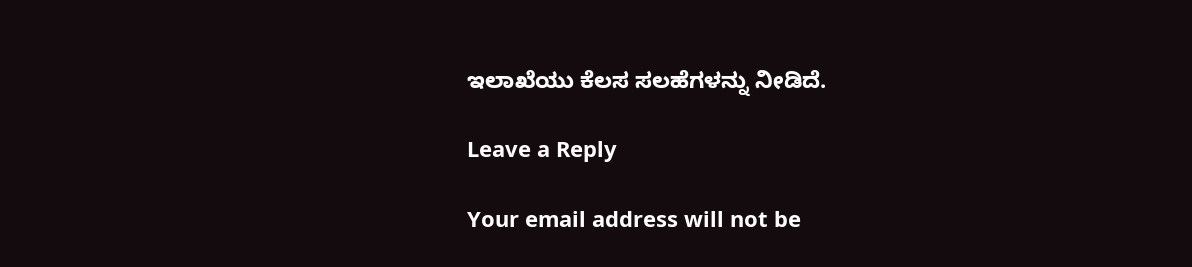ಇಲಾಖೆಯು ಕೆಲಸ ಸಲಹೆಗಳನ್ನು ನೀಡಿದೆ.

Leave a Reply

Your email address will not be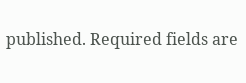published. Required fields are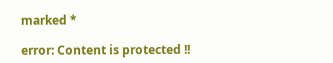marked *

error: Content is protected !!